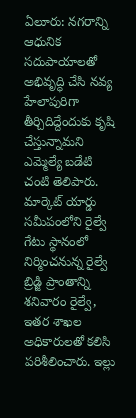ఏలూరు: నగరాన్ని ఆధునిక సదుపాయాలతో అభివృద్ధి చేసి నవ్య హేలాపురిగా తీర్చిదిద్దేందుకు కృషి చేస్తున్నామని ఎమ్మెల్యే బడేటి చంటి తెలిపారు. మార్కెట్ యార్డు సమీపంలోని రైల్వే గేటు స్థానంలో నిర్మించనున్న రైల్వే బ్రిడ్జి ప్రాంతాన్ని శనివారం రైల్వే, ఇతర శాఖల అధికారులతో కలిసి పరిశీలించారు. ఇల్లు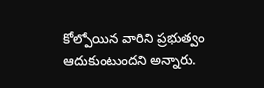కోల్పోయిన వారిని ప్రభుత్వం ఆదుకుంటుందని అన్నారు.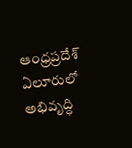ఆంధ్రప్రదేశ్
ఏలూరులో అభివృద్ధి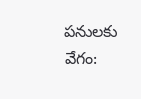పనులకు వేగం: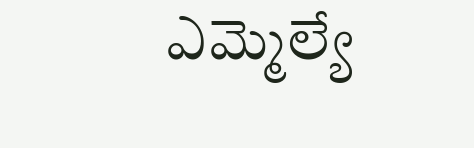ఎమ్మెల్యే